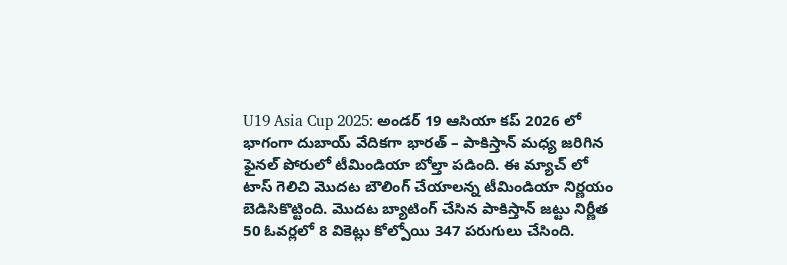U19 Asia Cup 2025: అండర్ 19 ఆసియా కప్ 2026 లో భాగంగా దుబాయ్ వేదికగా భారత్ – పాకిస్తాన్ మధ్య జరిగిన ఫైనల్ పోరులో టీమిండియా బోల్తా పడింది. ఈ మ్యాచ్ లో టాస్ గెలిచి మొదట బౌలింగ్ చేయాలన్న టీమిండియా నిర్ణయం బెడిసికొట్టింది. మొదట బ్యాటింగ్ చేసిన పాకిస్తాన్ జట్టు నిర్ణీత 50 ఓవర్లలో 8 వికెట్లు కోల్పోయి 347 పరుగులు చేసింది.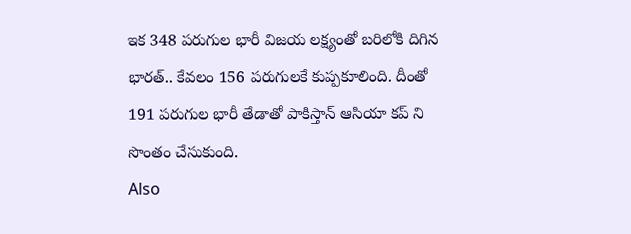ఇక 348 పరుగుల భారీ విజయ లక్ష్యంతో బరిలోకి దిగిన భారత్.. కేవలం 156 పరుగులకే కుప్పకూలింది. దీంతో 191 పరుగుల భారీ తేడాతో పాకిస్తాన్ ఆసియా కప్ ని సొంతం చేసుకుంది.
Also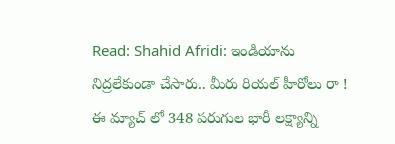Read: Shahid Afridi: ఇండియాను నిద్రలేకుండా చేసారు.. మీరు రియల్ హీరోలు రా !
ఈ మ్యాచ్ లో 348 పరుగుల భారీ లక్ష్యాన్ని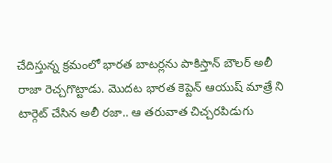చేదిస్తున్న క్రమంలో భారత బాటర్లను పాకిస్తాన్ బౌలర్ అలీ రాజా రెచ్చగొట్టాడు. మొదట భారత కెప్టెన్ ఆయుష్ మాత్రే ని టార్గెట్ చేసిన అలీ రజా.. ఆ తరువాత చిచ్చరపిడుగు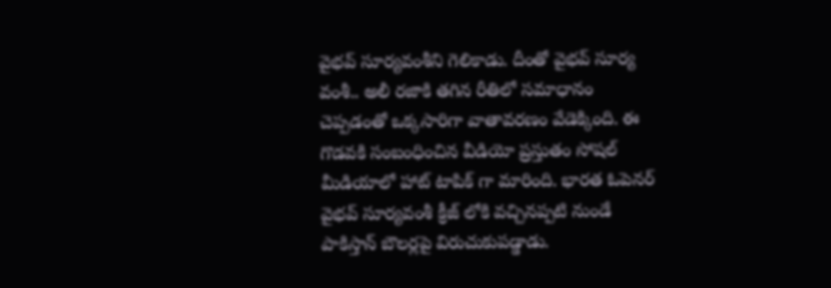వైభవ్ సూర్యవంశీని గెలికాడు. దీంతో వైభవ్ సూర్య వంశీ.. అలీ రజాకి తగిన రీతిలో సమాధానం చెప్పడంతో ఒక్కసారిగా వాతావరణం వేడెక్కింది. ఈ గొడవకి సంబంధించిన వీడియో ప్రస్తుతం సోషల్ మీడియాలో హాట్ టాపిక్ గా మారింది. భారత ఓపెనర్ వైభవ్ సూర్యవంశీ క్రీజ్ లోకి వచ్చినప్పటి నుండే పాకిస్తాన్ బౌలర్లపై విరుచుకుపడ్డాడు.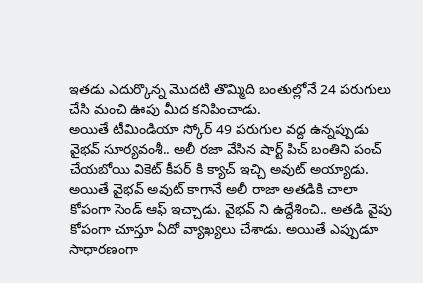ఇతడు ఎదుర్కొన్న మొదటి తొమ్మిది బంతుల్లోనే 24 పరుగులు చేసి మంచి ఊపు మీద కనిపించాడు.
అయితే టీమిండియా స్కోర్ 49 పరుగుల వద్ద ఉన్నప్పుడు వైభవ్ సూర్యవంశీ.. అలీ రజా వేసిన షార్ట్ పిచ్ బంతిని పంచ్ చేయబోయి వికెట్ కీపర్ కి క్యాచ్ ఇచ్చి అవుట్ అయ్యాడు. అయితే వైభవ్ అవుట్ కాగానే అలీ రాజా అతడికి చాలా కోపంగా సెండ్ ఆఫ్ ఇచ్చాడు. వైభవ్ ని ఉద్దేశించి.. అతడి వైపు కోపంగా చూస్తూ ఏదో వ్యాఖ్యలు చేశాడు. అయితే ఎప్పుడూ సాధారణంగా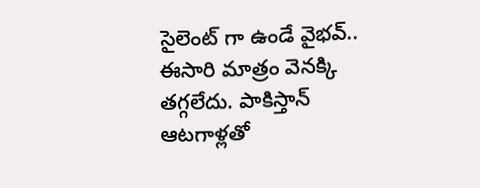సైలెంట్ గా ఉండే వైభవ్.. ఈసారి మాత్రం వెనక్కి తగ్గలేదు. పాకిస్తాన్ ఆటగాళ్లతో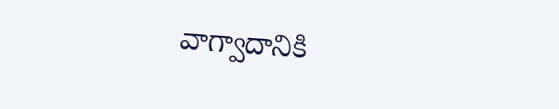వాగ్వాదానికి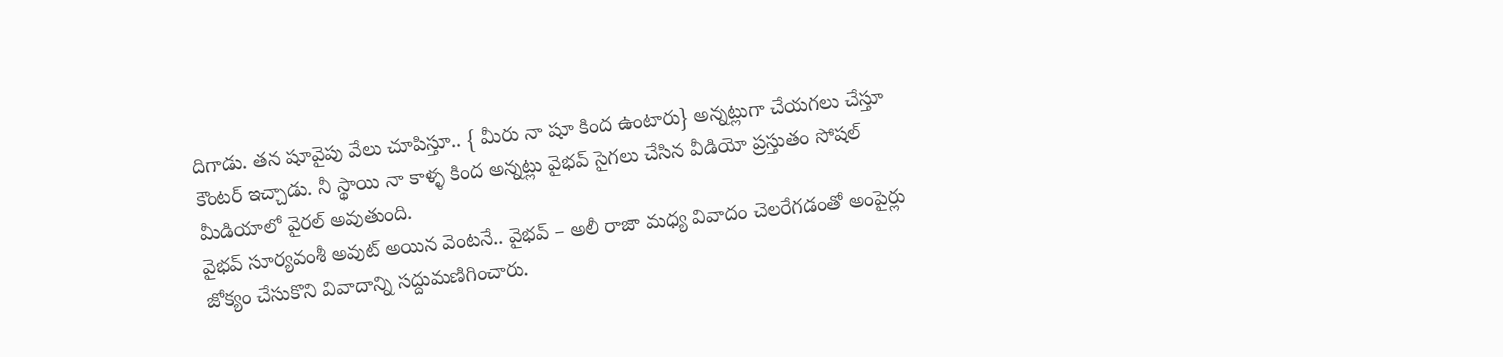దిగాడు. తన షూవైపు వేలు చూపిస్తూ.. { మీరు నా షూ కింద ఉంటారు} అన్నట్లుగా చేయగలు చేస్తూ కౌంటర్ ఇచ్చాడు. నీ స్థాయి నా కాళ్ళ కింద అన్నట్లు వైభవ్ సైగలు చేసిన వీడియో ప్రస్తుతం సోషల్ మీడియాలో వైరల్ అవుతుంది.
వైభవ్ సూర్యవంశీ అవుట్ అయిన వెంటనే.. వైభవ్ – అలీ రాజా మధ్య వివాదం చెలరేగడంతో అంపైర్లు జోక్యం చేసుకొని వివాదాన్ని సద్దుమణిగించారు.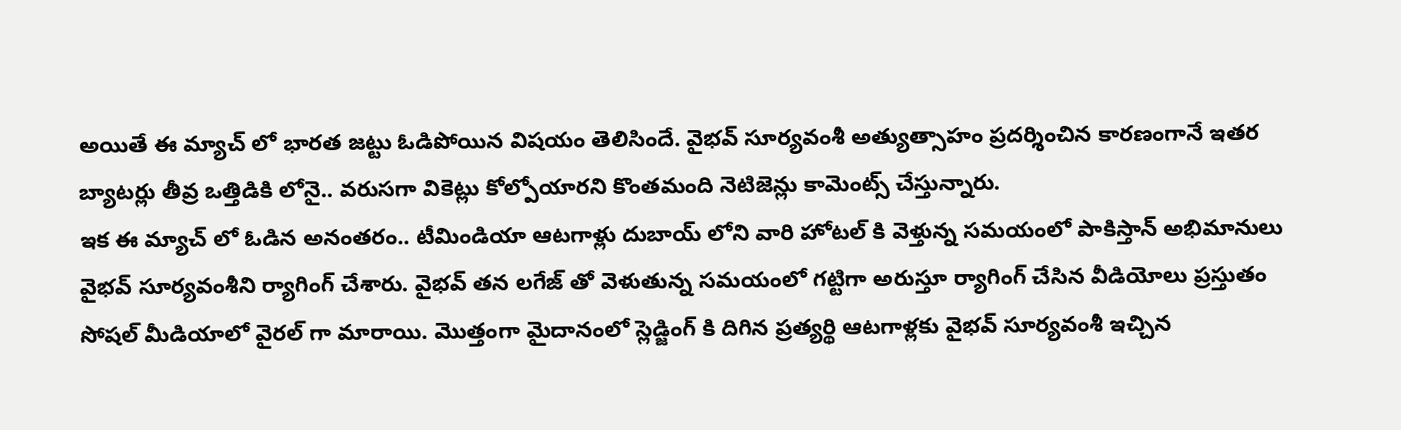అయితే ఈ మ్యాచ్ లో భారత జట్టు ఓడిపోయిన విషయం తెలిసిందే. వైభవ్ సూర్యవంశీ అత్యుత్సాహం ప్రదర్శించిన కారణంగానే ఇతర బ్యాటర్లు తీవ్ర ఒత్తిడికి లోనై.. వరుసగా వికెట్లు కోల్పోయారని కొంతమంది నెటిజెన్లు కామెంట్స్ చేస్తున్నారు.
ఇక ఈ మ్యాచ్ లో ఓడిన అనంతరం.. టీమిండియా ఆటగాళ్లు దుబాయ్ లోని వారి హోటల్ కి వెళ్తున్న సమయంలో పాకిస్తాన్ అభిమానులు వైభవ్ సూర్యవంశీని ర్యాగింగ్ చేశారు. వైభవ్ తన లగేజ్ తో వెళుతున్న సమయంలో గట్టిగా అరుస్తూ ర్యాగింగ్ చేసిన వీడియోలు ప్రస్తుతం సోషల్ మీడియాలో వైరల్ గా మారాయి. మొత్తంగా మైదానంలో స్లెడ్జింగ్ కి దిగిన ప్రత్యర్థి ఆటగాళ్లకు వైభవ్ సూర్యవంశీ ఇచ్చిన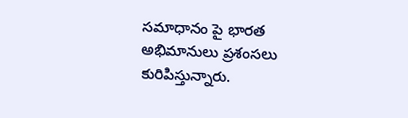సమాధానం పై భారత అభిమానులు ప్రశంసలు కురిపిస్తున్నారు.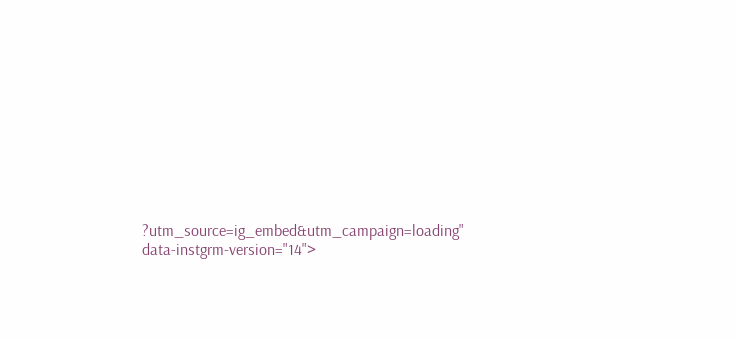?utm_source=ig_embed&utm_campaign=loading" data-instgrm-version="14">